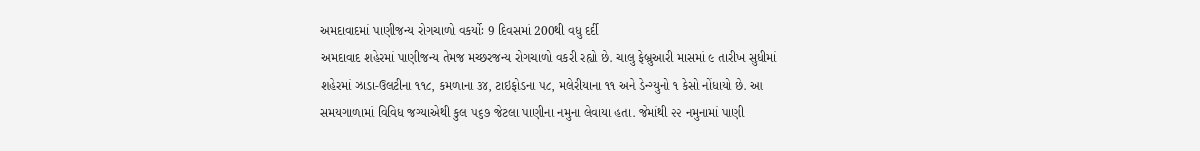અમદાવાદમાં પાણીજન્ય રોગચાળો વકર્યોઃ 9 દિવસમાં 200થી વધુ દર્દી
અમદાવાદ શહેરમાં પાણીજન્ય તેમજ મચ્છરજન્ય રોગચાળો વકરી રહ્યો છે. ચાલુ ફેબ્રુઆરી માસમાં ૯ તારીખ સુધીમાં શહેરમાં ઝાડા-ઉલટીના ૧૧૮, કમળાના ૩૪, ટાઇફોડના ૫૮, મલેરીયાના ૧૧ અને ડેન્ગ્યુનો ૧ કેસો નોંધાયો છે. આ સમયગાળામાં વિવિધ જગ્યાએથી કુલ ૫૬૭ જેટલા પાણીના નમુના લેવાયા હતા. જેમાંથી ૨૨ નમુનામાં પાણી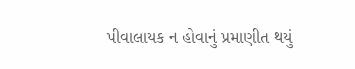પીવાલાયક ન હોવાનું પ્રમાણીત થયું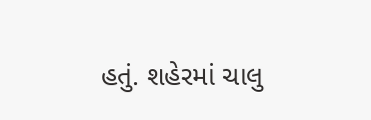હતું. શહેરમાં ચાલુ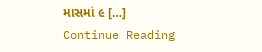માસમાં ૯ […]
Continue Reading